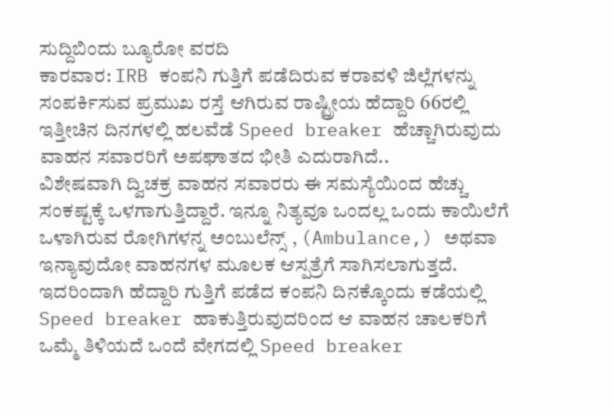ಸುದ್ದಿಬಿಂದು ಬ್ಯೂರೋ ವರದಿ
ಕಾರವಾರ: IRB ಕಂಪನಿ ಗುತ್ತಿಗೆ ಪಡೆದಿರುವ ಕರಾವಳಿ ಜಿಲ್ಲೆಗಳನ್ನು ಸಂಪರ್ಕಿಸುವ ಪ್ರಮುಖ ರಸ್ತೆ ಆಗಿರುವ ರಾಷ್ಟ್ರೀಯ ಹೆದ್ದಾರಿ 66ರಲ್ಲಿ ಇತ್ತೀಚಿನ ದಿನಗಳಲ್ಲಿ ಹಲವೆಡೆ Speed breaker ಹೆಚ್ಚಾಗಿರುವುದು ವಾಹನ ಸವಾರರಿಗೆ ಅಪಘಾತದ ಭೀತಿ ಎದುರಾಗಿದೆ..
ವಿಶೇಷವಾಗಿ ದ್ವಿಚಕ್ರ ವಾಹನ ಸವಾರರು ಈ ಸಮಸ್ಯೆಯಿಂದ ಹೆಚ್ಚು ಸಂಕಷ್ಟಕ್ಕೆ ಒಳಗಾಗುತ್ತಿದ್ದಾರೆ. ಇನ್ನೂ ನಿತ್ಯವೂ ಒಂದಲ್ಲ ಒಂದು ಕಾಯಿಲೆಗೆ ಒಳಾಗಿರುವ ರೋಗಿಗಳನ್ನ ಅಂಬುಲೆನ್ಸ್ , (Ambulance,) ಅಥವಾ ಇನ್ಯಾವುದೋ ವಾಹನಗಳ ಮೂಲಕ ಆಸ್ಪತ್ರೆಗೆ ಸಾಗಿಸಲಾಗುತ್ತದೆ. ಇದರಿಂದಾಗಿ ಹೆದ್ದಾರಿ ಗುತ್ತಿಗೆ ಪಡೆದ ಕಂಪನಿ ದಿನಕ್ಕೊಂದು ಕಡೆಯಲ್ಲಿ Speed breaker ಹಾಕುತ್ತಿರುವುದರಿಂದ ಆ ವಾಹನ ಚಾಲಕರಿಗೆ ಒಮ್ಮೆ ತಿಳಿಯದೆ ಒಂದೆ ವೇಗದಲ್ಲಿ Speed breaker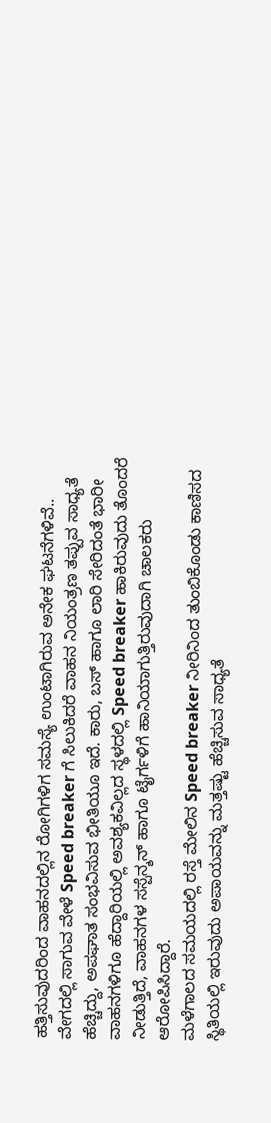ಹತ್ತಿಸುವುದರಿಂದ ವಾಹನದಲ್ಲಿನ ರೋಗಿಗಳಿಗ ಸಮಸ್ಯೆ ಉಂಟಾಗಿರುವ ಅನೇಕ ಘಟನೆಗಳಿವೆ..
ವೇಗದಲ್ಲಿ ಸಾಗುವ ವೇಳೆ Speed breaker ಗೆ ಸಿಲುಕಿದರೆ ವಾಹನ ನಿಯಂತ್ರಣ ತಪ್ಪುವ ಸಾಧ್ಯತೆ ಹೆಚ್ಚಿದ್ದು, ಅಪಘಾತ ಸಂಭವಿಸುವ ಭೀತಿಯೂ ಇದೆ. ಕಾರು, ಬಸ್ ಹಾಗೂ ಲಾರಿ ಸೇರಿದಂತೆ ಭಾರೀ ವಾಹನಗಳಿಗೂ ಹೆದ್ದಾರಿಯಲ್ಲಿ ಅವಶ್ಯಕವಿಲ್ಲದ ಸ್ಥಳದಲ್ಲಿ Speed breaker ಹಾಕಿರುವುದು ತೊಂದರೆ ನೀಡುತ್ತಿದೆ, ವಾಹನಗಳ ಸಸ್ಪೆನ್ಶನ್ ಹಾಗೂ ಟೈರ್ಗಳಿಗೆ ಹಾನಿಯಾಗುತ್ತಿರುವುದಾಗಿ ಚಾಲಕರು ಆರೋಪಿಸಿದ್ದಾರೆ.
ಮಳೆಗಾಲದ ಸಮಯದಲ್ಲಿ ರಸ್ತೆ ಮೇಲಿನ Speed breaker ನೀರಿನಿಂದ ತುಂಬಿಕೊಂಡು ಕಾಣಿಸದ ಸ್ಥಿತಿಯಲ್ಲಿ ಇರುವುದು ಅಪಾಯವನ್ನು ಮತ್ತಷ್ಟು ಹೆಚ್ಚಿಸುವ ಸಾಧ್ಯತೆ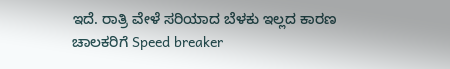ಇದೆ. ರಾತ್ರಿ ವೇಳೆ ಸರಿಯಾದ ಬೆಳಕು ಇಲ್ಲದ ಕಾರಣ ಚಾಲಕರಿಗೆ Speed breaker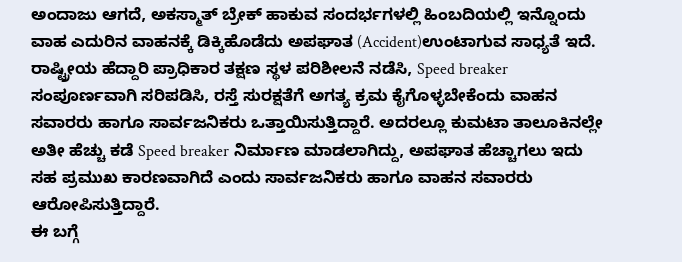ಅಂದಾಜು ಆಗದೆ, ಅಕಸ್ಮಾತ್ ಬ್ರೇಕ್ ಹಾಕುವ ಸಂದರ್ಭಗಳಲ್ಲಿ ಹಿಂಬದಿಯಲ್ಲಿ ಇನ್ನೊಂದು ವಾಹ ಎದುರಿನ ವಾಹನಕ್ಕೆ ಡಿಕ್ಕಿಹೊಡೆದು ಅಪಘಾತ (Accident)ಉಂಟಾಗುವ ಸಾಧ್ಯತೆ ಇದೆ.
ರಾಷ್ಟ್ರೀಯ ಹೆದ್ದಾರಿ ಪ್ರಾಧಿಕಾರ ತಕ್ಷಣ ಸ್ಥಳ ಪರಿಶೀಲನೆ ನಡೆಸಿ, Speed breaker ಸಂಪೂರ್ಣವಾಗಿ ಸರಿಪಡಿಸಿ, ರಸ್ತೆ ಸುರಕ್ಷತೆಗೆ ಅಗತ್ಯ ಕ್ರಮ ಕೈಗೊಳ್ಳಬೇಕೆಂದು ವಾಹನ ಸವಾರರು ಹಾಗೂ ಸಾರ್ವಜನಿಕರು ಒತ್ತಾಯಿಸುತ್ತಿದ್ದಾರೆ. ಅದರಲ್ಲೂ ಕುಮಟಾ ತಾಲೂಕಿನಲ್ಲೇ ಅತೀ ಹೆಚ್ಚು ಕಡೆ Speed breaker ನಿರ್ಮಾಣ ಮಾಡಲಾಗಿದ್ದು, ಅಪಘಾತ ಹೆಚ್ಚಾಗಲು ಇದು ಸಹ ಪ್ರಮುಖ ಕಾರಣವಾಗಿದೆ ಎಂದು ಸಾರ್ವಜನಿಕರು ಹಾಗೂ ವಾಹನ ಸವಾರರು ಆರೋಪಿಸುತ್ತಿದ್ದಾರೆ.
ಈ ಬಗ್ಗೆ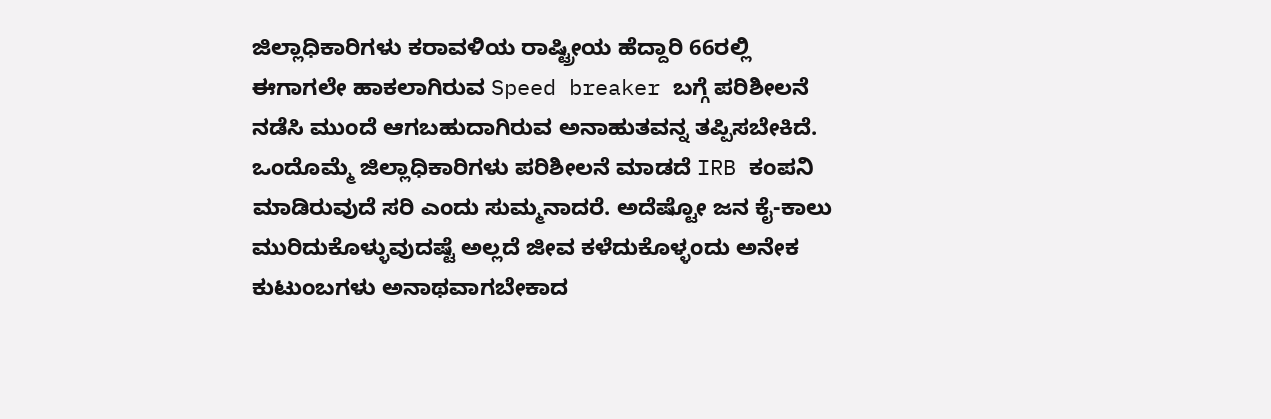ಜಿಲ್ಲಾಧಿಕಾರಿಗಳು ಕರಾವಳಿಯ ರಾಷ್ಟ್ರೀಯ ಹೆದ್ದಾರಿ 66ರಲ್ಲಿ ಈಗಾಗಲೇ ಹಾಕಲಾಗಿರುವ Speed breaker ಬಗ್ಗೆ ಪರಿಶೀಲನೆ ನಡೆಸಿ ಮುಂದೆ ಆಗಬಹುದಾಗಿರುವ ಅನಾಹುತವನ್ನ ತಪ್ಪಿಸಬೇಕಿದೆ. ಒಂದೊಮ್ಮೆ ಜಿಲ್ಲಾಧಿಕಾರಿಗಳು ಪರಿಶೀಲನೆ ಮಾಡದೆ IRB ಕಂಪನಿ ಮಾಡಿರುವುದೆ ಸರಿ ಎಂದು ಸುಮ್ಮನಾದರೆ. ಅದೆಷ್ಟೋ ಜನ ಕೈ-ಕಾಲು ಮುರಿದುಕೊಳ್ಳುವುದಷ್ಟೆ ಅಲ್ಲದೆ ಜೀವ ಕಳೆದುಕೊಳ್ಳಂದು ಅನೇಕ ಕುಟುಂಬಗಳು ಅನಾಥವಾಗಬೇಕಾದ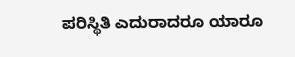ಪರಿಸ್ಥಿತಿ ಎದುರಾದರೂ ಯಾರೂ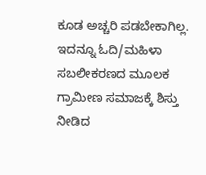ಕೂಡ ಅಚ್ಚರಿ ಪಡಬೇಕಾಗಿಲ್ಲ.
ಇದನ್ನೂ ಓದಿ/ಮಹಿಳಾ ಸಬಲೀಕರಣದ ಮೂಲಕ ಗ್ರಾಮೀಣ ಸಮಾಜಕ್ಕೆ ಶಿಸ್ತು ನೀಡಿದ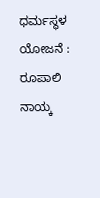ಧರ್ಮಸ್ಥಳ ಯೋಜನೆ : ರೂಪಾಲಿ ನಾಯ್ಕ